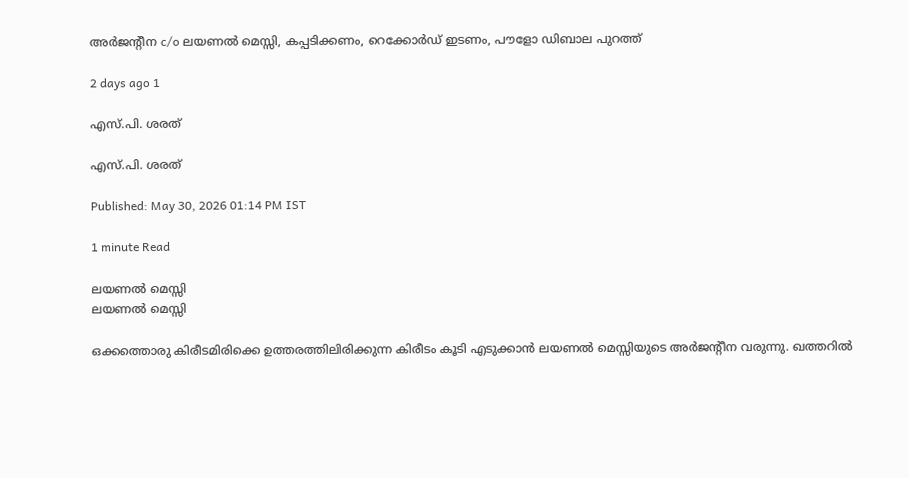അർജന്റീന c/o ലയണൽ മെസ്സി, കപ്പടിക്കണം, റെക്കോർഡ് ഇടണം, പൗളോ ഡിബാല പുറത്ത്

2 days ago 1

എസ്.പി. ശരത്

എസ്.പി. ശരത്

Published: May 30, 2026 01:14 PM IST

1 minute Read

ലയണൽ മെസ്സി
ലയണൽ മെസ്സി

ഒക്കത്തൊരു കിരീടമിരിക്കെ ഉത്തരത്തിലിരിക്കുന്ന കിരീടം കൂടി എടുക്കാൻ ലയണൽ മെസ്സിയുടെ അർജന്റീന വരുന്നു. ഖത്തറിൽ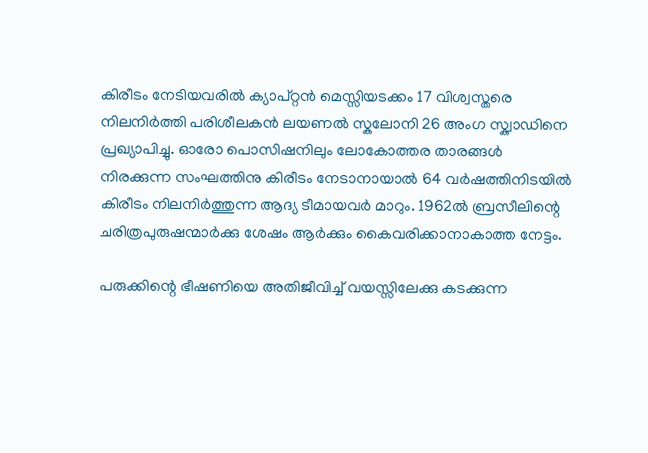കിരീടം നേടിയവരിൽ ക്യാപ്റ്റൻ മെസ്സിയടക്കം 17 വിശ്വസ്തരെ നിലനിർത്തി പരിശീലകൻ ലയണൽ സ്കലോനി 26 അംഗ സ്ക്വാഡിനെ പ്രഖ്യാപിച്ചു. ഓരോ പൊസ‍ിഷനിലും ലോകോത്തര താരങ്ങൾ നിരക്കുന്ന സംഘത്തിനു കിരീടം നേടാനായാൽ 64 വർഷത്ത‍ിനിടയിൽ കിരീടം നിലനിർത്തുന്ന ആദ്യ ടീമായവർ മാറും. 1962ൽ ബ്രസീലിന്റെ ചരിത്രപുരുഷന്മാർക്കു ശേഷം ആർക്കും കൈവരിക്കാനാകാത്ത നേട്ടം.

പരുക്കിന്റെ ഭീഷണിയെ അതിജീവിച്ച് വയസ്സിലേക്കു കടക്കുന്ന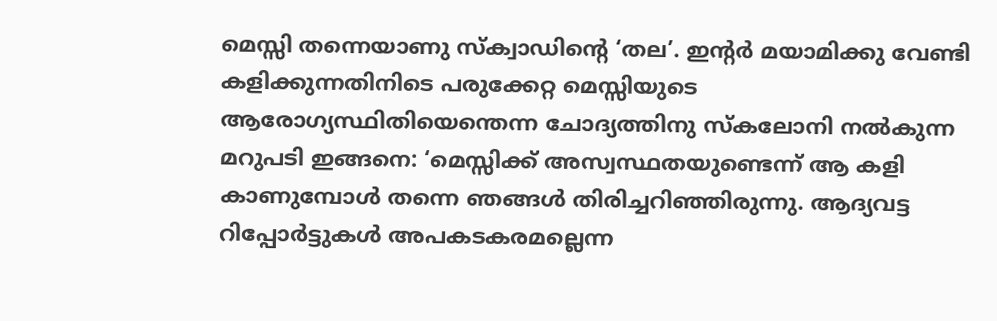മെസ്സി തന്നെയാണു സ്ക്വാഡിന്റെ ‘തല’. ഇന്റർ മയാമിക്കു വേണ്ടി കളിക്കുന്നതിനിടെ പരുക്കേറ്റ മെസ്സിയുടെ ആരോഗ്യസ്ഥിതിയെന്തെന്ന ചോദ്യത്തിനു സ്കലോനി നൽകുന്ന മറുപടി ഇങ്ങനെ: ‘മെസ്സിക്ക് അസ്വസ്ഥതയുണ്ടെന്ന് ആ കളി കാണുമ്പോൾ തന്നെ ഞങ്ങൾ തിരിച്ചറിഞ്ഞിരുന്നു. ആദ്യവട്ട റിപ്പോർട്ടുകൾ അപകടകരമല്ലെന്ന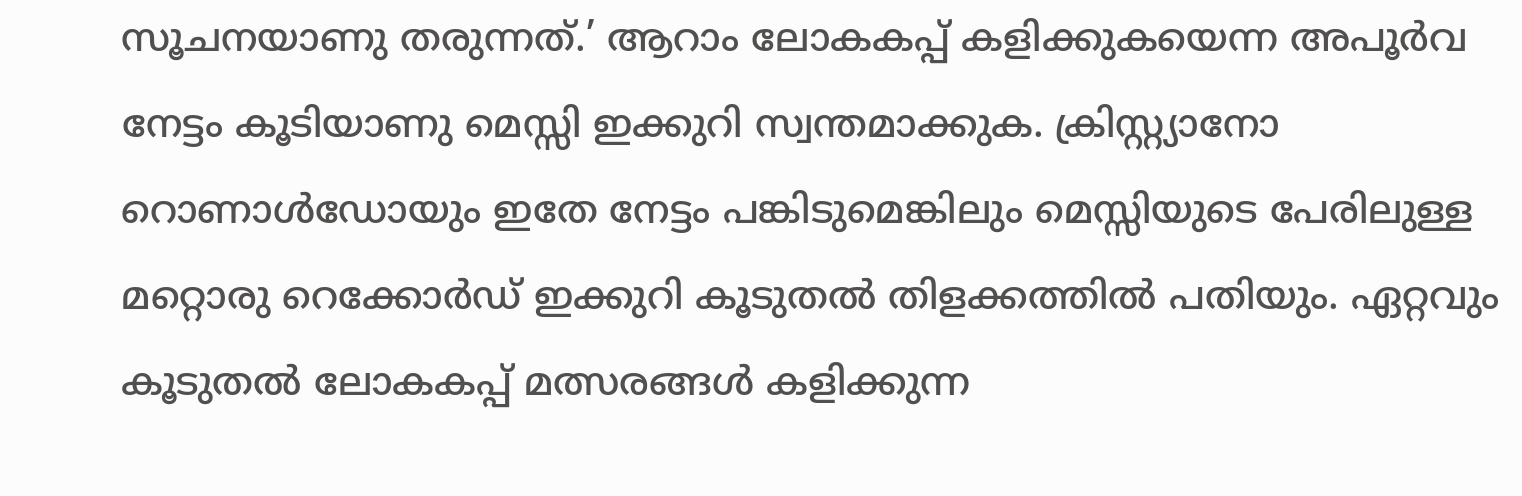സൂചനയാണു തരുന്നത്.’ ആറാം ലോകകപ്പ് കളിക്കുകയെന്ന അപൂർവ നേട്ടം കൂടിയാണു മെസ്സി ഇക്കുറി സ്വന്തമാക്കുക. ക്രിസ്റ്റ്യാനോ റൊണാൾഡോയും ഇതേ നേട്ടം പങ്കിടുമെങ്കിലും മെസ്സിയുടെ പേരിലുള്ള മറ്റൊരു റെക്കോർഡ് ഇക്കുറി കൂടുതൽ തിളക്കത്തിൽ പതിയും. ഏറ്റവും കൂടുതൽ ലോകകപ്പ് മത്സരങ്ങൾ കളിക്കുന്ന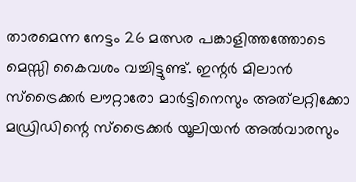താരമെന്ന നേട്ടം 26 മത്സര പങ്കാളിത്തത്തോടെ മെസ്സി കൈവശം വച്ചിട്ടുണ്ട്. ഇന്റർ മിലാൻ സ്ട്രൈക്കർ ലൗറ്റാരോ മാർട്ടിനെസും അത്‍ലറ്റിക്കോ മഡ്രിഡിന്റെ സ്ട്രൈക്കർ യൂലിയൻ അൽവാരസും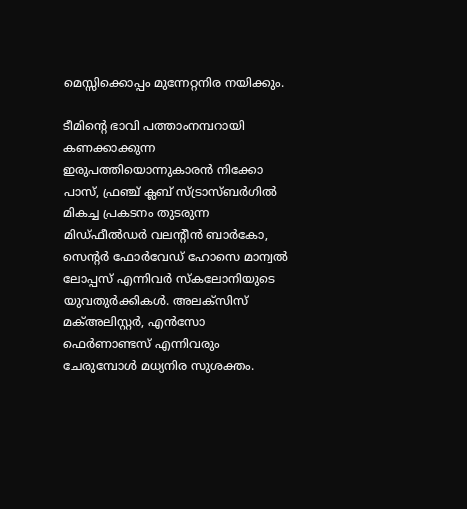മെസ്സിക്കൊപ്പം മുന്നേറ്റനിര നയിക്കും.

ടീമിന്റെ ഭാവി പത്താംനമ്പറായി കണക്കാക്കുന്ന ഇരുപത്തിയൊന്നുകാരൻ നിക്കോ പാസ്, ഫ്രഞ്ച് ക്ലബ് സ്ട്രാസ്ബർഗിൽ മികച്ച പ്രകടനം തുടരുന്ന മിഡ്ഫീൽഡർ വലന്റീൻ ബാർകോ, സെന്റർ ഫോർവേഡ് ഹോസെ മാന്വൽ ലോപ്പസ് എന്നിവർ സ്കലോനിയുടെ യുവതുർക്കികൾ. അലക്സിസ് മക്അലിസ്റ്റർ, എൻസോ ഫെർണാണ്ടസ് എന്നിവരും ചേരുമ്പോൾ മധ്യനിര സുശക്തം.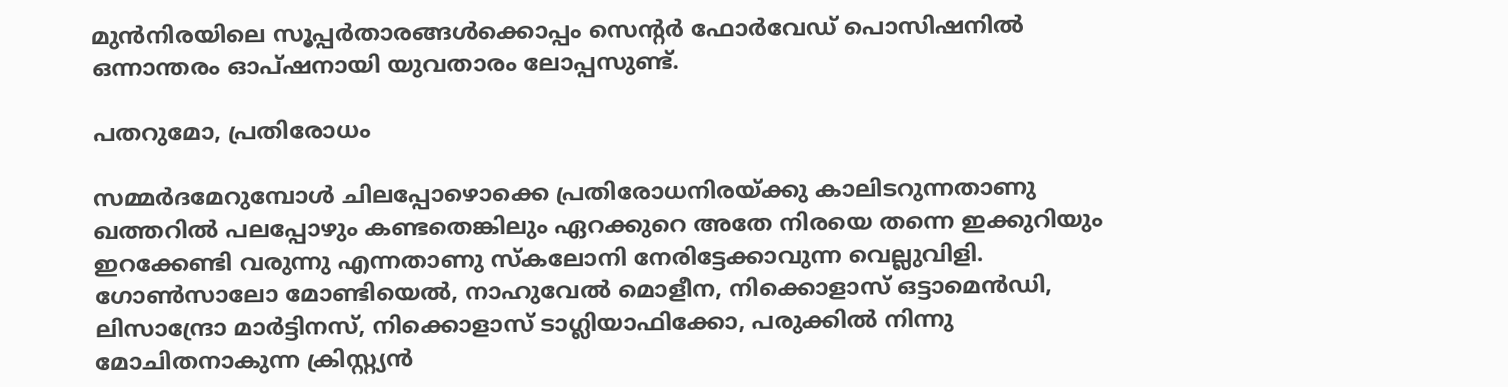മുൻനിരയിലെ സൂപ്പർതാരങ്ങൾക്കൊപ്പം സെന്റർ ഫോർവേഡ് പൊസിഷനിൽ ഒന്നാന്തരം ഓപ്ഷനായി യുവതാരം ലോപ്പസുണ്ട്.

പതറുമോ, പ്രതിരോധം

സമ്മർദമേറുമ്പോൾ ചിലപ്പോഴൊക്കെ പ്രതിരോധനിരയ്ക്കു കാലിടറുന്നതാണു ഖത്തറിൽ പലപ്പോഴും കണ്ടതെങ്കിലും ഏറക്കുറെ അതേ നിരയെ തന്നെ ഇക്കുറിയും ഇറക്കേണ്ടി വരുന്നു എന്നതാണു സ്കലോനി നേരിട്ടേക്കാവുന്ന വെല്ലുവിളി. ഗോൺസാലോ മോണ്ടിയെൽ, നാഹുവേൽ മൊളീന, നിക്കൊളാസ് ഒട്ടാമെൻഡി, ലിസാന്ദ്രോ മാർട്ടിനസ്, നിക്കൊളാസ് ടാഗ്ലിയാഫിക്കോ, പരുക്കിൽ നിന്നു മോചിതനാകുന്ന ക്രിസ്റ്റ്യൻ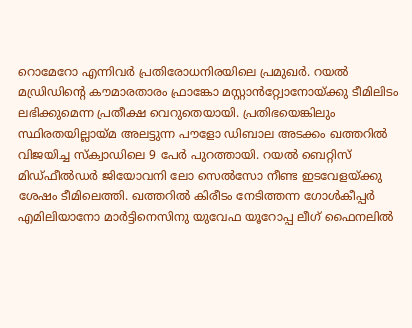റൊമേറോ എന്നിവർ പ്രതിരോധനിരയിലെ പ്രമുഖർ. റയൽ മഡ്രിഡിന്റെ കൗമാരതാരം ഫ്രാങ്കോ മസ്റ്റാൻറ്റ്വോനോയ്ക്കു ടീമിലിടം ലഭിക്കുമെന്ന പ്രതീക്ഷ വെറുതെയായി. പ്രതിഭയെങ്കിലും സ്ഥിരതയില്ലായ്മ അലട്ടുന്ന പൗളോ ഡിബാല അടക്കം ഖത്തറിൽ വിജയിച്ച സ്ക്വാഡിലെ 9 പേർ പുറത്തായി. റയൽ ബെറ്റിസ് മിഡ്ഫീൽഡർ ജിയോവനി ലോ സെൽസോ നീണ്ട ഇടവേളയ്ക്കു ശേഷം ടീമിലെത്തി. ഖത്തറിൽ കിരീടം നേടിത്തന്ന ഗോൾകീപ്പർ എമിലിയാനോ മാർട്ടിനെസിനു യുവേഫ യൂറോപ്പ ലീഗ് ഫൈനലിൽ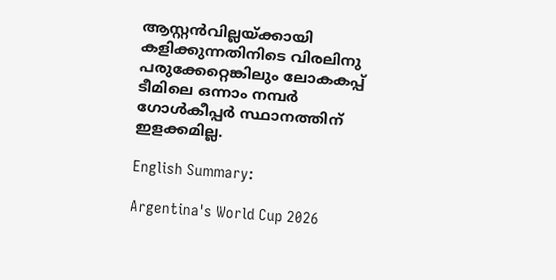ആസ്റ്റൻവില്ലയ്ക്കായി കളിക്കുന്നതിനിടെ വിരലിനു പരുക്കേറ്റെങ്കിലും ലോകകപ്പ് ടീമിലെ ഒന്നാം നമ്പർ ഗോൾകീപ്പർ സ്ഥാനത്തിന് ഇളക്കമില്ല.

English Summary:

Argentina's World Cup 2026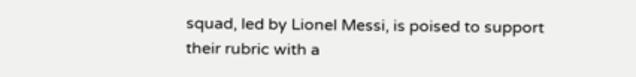squad, led by Lionel Messi, is poised to support their rubric with a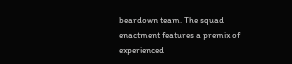beardown team. The squad enactment features a premix of experienced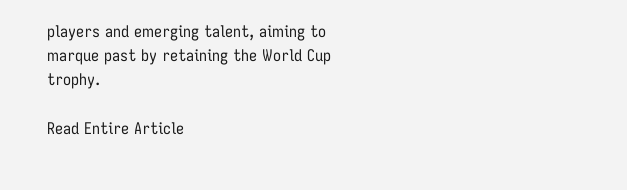players and emerging talent, aiming to marque past by retaining the World Cup trophy.

Read Entire Article